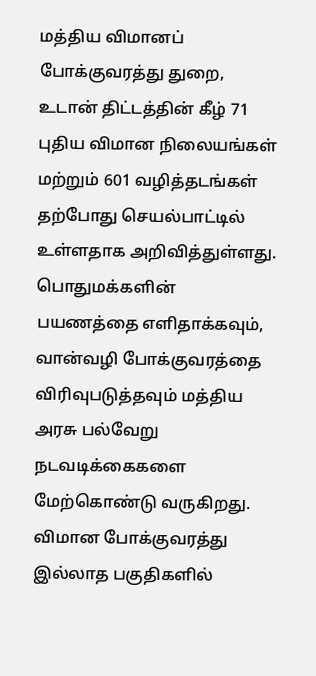மத்திய விமானப் போக்குவரத்து துறை, உடான் திட்டத்தின் கீழ் 71 புதிய விமான நிலையங்கள் மற்றும் 601 வழித்தடங்கள் தற்போது செயல்பாட்டில் உள்ளதாக அறிவித்துள்ளது. பொதுமக்களின் பயணத்தை எளிதாக்கவும், வான்வழி போக்குவரத்தை விரிவுபடுத்தவும் மத்திய அரசு பல்வேறு நடவடிக்கைகளை மேற்கொண்டு வருகிறது. விமான போக்குவரத்து இல்லாத பகுதிகளில்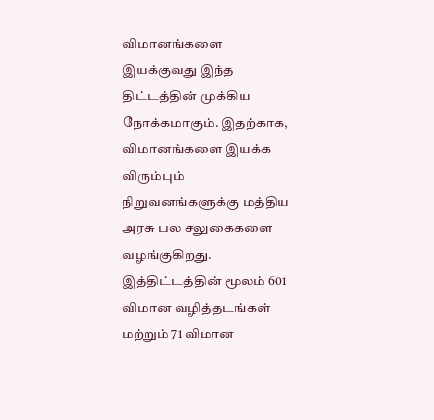விமானங்களை இயக்குவது இந்த திட்டத்தின் முக்கிய நோக்கமாகும். இதற்காக, விமானங்களை இயக்க விரும்பும் நிறுவனங்களுக்கு மத்திய அரசு பல சலுகைகளை வழங்குகிறது. இத்திட்டத்தின் மூலம் 601 விமான வழித்தடங்கள் மற்றும் 71 விமான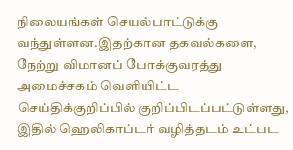நிலையங்கள் செயல்பாட்டுக்கு வந்துள்ளன.இதற்கான தகவல்களை, நேற்று விமானப் போக்குவரத்து அமைச்சகம் வெளியிட்ட செய்திக்குறிப்பில் குறிப்பிடப்பட்டுள்ளது, இதில் ஹெலிகாப்டர் வழித்தடம் உட்பட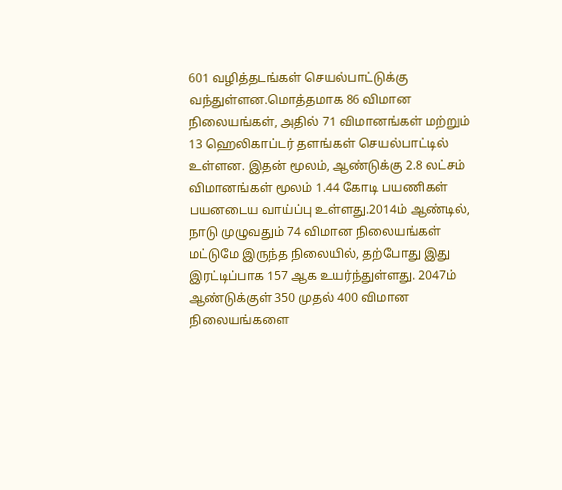601 வழித்தடங்கள் செயல்பாட்டுக்கு வந்துள்ளன.மொத்தமாக 86 விமான நிலையங்கள், அதில் 71 விமானங்கள் மற்றும் 13 ஹெலிகாப்டர் தளங்கள் செயல்பாட்டில் உள்ளன. இதன் மூலம், ஆண்டுக்கு 2.8 லட்சம் விமானங்கள் மூலம் 1.44 கோடி பயணிகள் பயனடைய வாய்ப்பு உள்ளது.2014ம் ஆண்டில், நாடு முழுவதும் 74 விமான நிலையங்கள் மட்டுமே இருந்த நிலையில், தற்போது இது இரட்டிப்பாக 157 ஆக உயர்ந்துள்ளது. 2047ம் ஆண்டுக்குள் 350 முதல் 400 விமான நிலையங்களை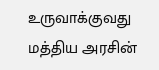உருவாக்குவது மத்திய அரசின்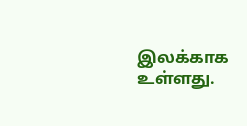இலக்காக உள்ளது.